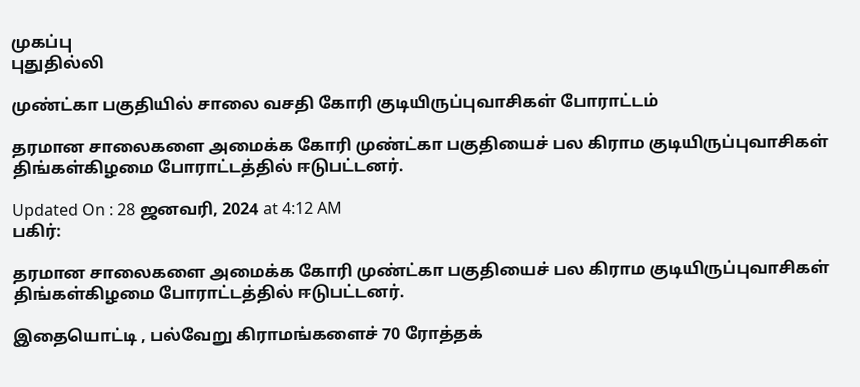முகப்பு
புதுதில்லி

முண்ட்கா பகுதியில் சாலை வசதி கோரி குடியிருப்புவாசிகள் போராட்டம்

தரமான சாலைகளை அமைக்க கோரி முண்ட்கா பகுதியைச் பல கிராம குடியிருப்புவாசிகள் திங்கள்கிழமை போராட்டத்தில் ஈடுபட்டனர்.

Updated On : 28 ஜனவரி, 2024 at 4:12 AM
பகிர்:

தரமான சாலைகளை அமைக்க கோரி முண்ட்கா பகுதியைச் பல கிராம குடியிருப்புவாசிகள் திங்கள்கிழமை போராட்டத்தில் ஈடுபட்டனர்.

இதையொட்டி , பல்வேறு கிராமங்களைச் 70 ரோத்தக்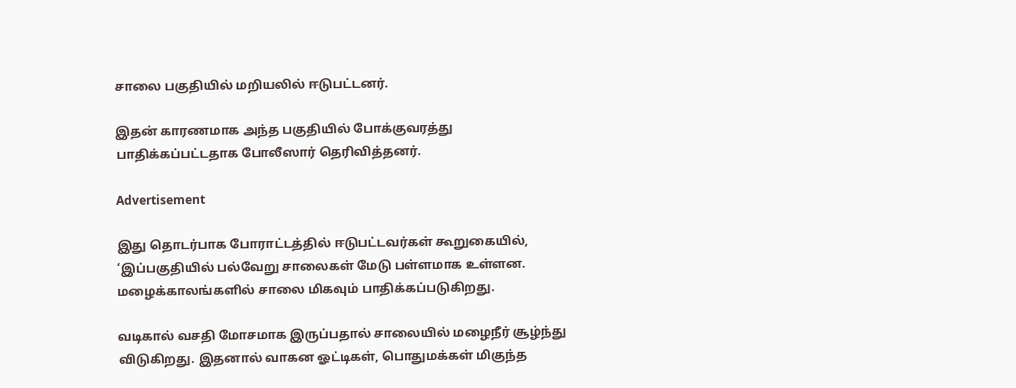சாலை பகுதியில் மறியலில் ஈடுபட்டனர்.

இதன் காரணமாக அந்த பகுதியில் போக்குவரத்து பாதிக்கப்பட்டதாக போலீஸார் தெரிவித்தனர்.

Advertisement

இது தொடர்பாக போராட்டத்தில் ஈடுபட்டவர்கள் கூறுகையில், ‘இப்பகுதியில் பல்வேறு சாலைகள் மேடு பள்ளமாக உள்ளன. மழைக்காலங்களில் சாலை மிகவும் பாதிக்கப்படுகிறது.

வடிகால் வசதி மோசமாக இருப்பதால் சாலையில் மழைநீர் சூழ்ந்து விடுகிறது. இதனால் வாகன ஓட்டிகள், பொதுமக்கள் மிகுந்த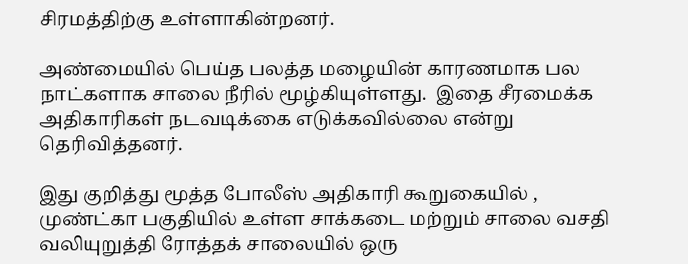சிரமத்திற்கு உள்ளாகின்றனர்.

அண்மையில் பெய்த பலத்த மழையின் காரணமாக பல நாட்களாக சாலை நீரில் மூழ்கியுள்ளது.  இதை சீரமைக்க அதிகாரிகள் நடவடிக்கை எடுக்கவில்லை என்று தெரிவித்தனர்.

இது குறித்து மூத்த போலீஸ் அதிகாரி கூறுகையில் , முண்ட்கா பகுதியில் உள்ள சாக்கடை மற்றும் சாலை வசதி வலியுறுத்தி ரோத்தக் சாலையில் ஒரு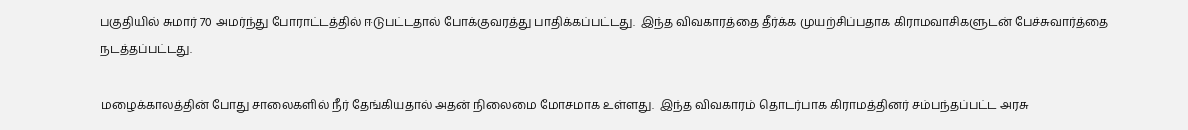பகுதியில் சுமார் 70 அமர்ந்து போராட்டத்தில் ஈடுபட்டதால் போக்குவரத்து பாதிக்கப்பட்டது.  இந்த விவகாரத்தை தீர்க்க முயற்சிப்பதாக கிராமவாசிகளுடன் பேச்சுவார்த்தை நடத்தப்பட்டது.

மழைக்காலத்தின் போது சாலைகளில் நீர் தேங்கியதால் அதன் நிலைமை மோசமாக உள்ளது.  இந்த விவகாரம் தொடர்பாக கிராமத்தினர் சம்பந்தப்பட்ட அரசு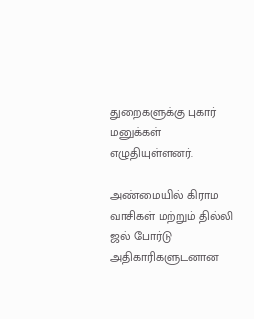துறைகளுக்கு புகார் மனுக்கள் எழுதியுள்ளனர்.

அண்மையில் கிராம வாசிகள் மற்றும் தில்லி ஜல் போர்டு அதிகாரிகளுடனான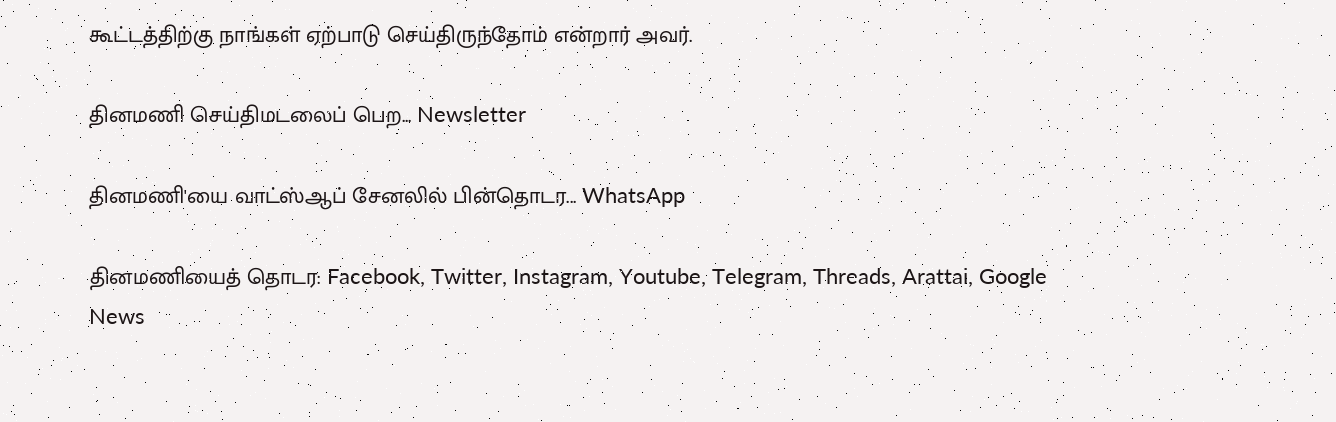கூட்டத்திற்கு நாங்கள் ஏற்பாடு செய்திருந்தோம் என்றார் அவர்.

தினமணி செய்திமடலைப் பெற... Newsletter

தினமணி'யை வாட்ஸ்ஆப் சேனலில் பின்தொடர... WhatsApp

தினமணியைத் தொடர: Facebook, Twitter, Instagram, Youtube, Telegram, Threads, Arattai, Google News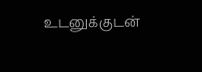உடனுக்குடன்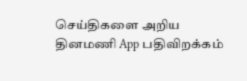செய்திகளை அறிய தினமணி App பதிவிறக்கம்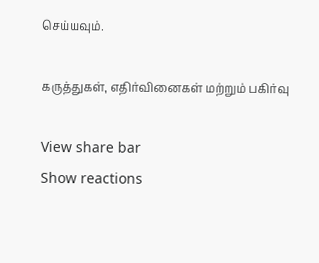செய்யவும்.

கருத்துகள், எதிர்வினைகள் மற்றும் பகிர்வு

View share bar
Show reactions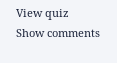View quiz
Show comments